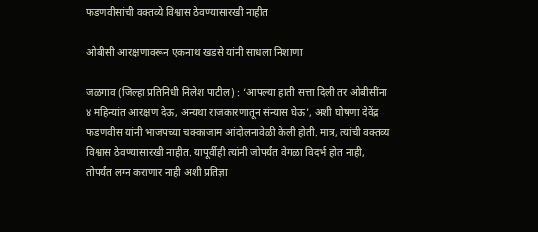फडणवीसांची वक्तव्ये विश्वास ठेवण्यासारखी नाहीत

ओबीसी आरक्षणावरून एकनाथ खडसे यांनी साधला निशाणा

जळगाव (जिल्हा प्रतिनिधी निलेश पाटील) : ‘आपल्या हाती सत्ता दिली तर ओबीसींना ४ महिन्यांत आरक्षण देऊ, अन्यथा राजकारणातून संन्यास घेऊ’, अशी घोषणा देवेंद्र फडणवीस यांनी भाजपच्या चक्काजाम आंदोलनावेळी केली होती. मात्र, त्यांची वक्तव्य विश्वास ठेवण्यासारखी नाहीत. यापूर्वीही त्यांनी जोपर्यंत वेगळा विदर्भ होत नाही, तोपर्यंत लग्न कराणार नाही अशी प्रतिज्ञा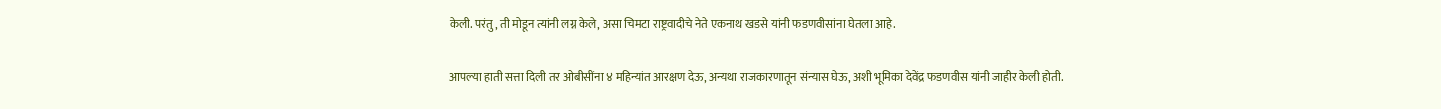केली. परंतु, ती मोडून त्यांनी लग्न केले, असा चिमटा राष्ट्रवादीचे नेते एकनाथ खडसे यांनी फडणवीसांना घेतला आहे.

आपल्या हाती सत्ता दिली तर ओबीसींना ४ महिन्यांत आरक्षण देऊ, अन्यथा राजकारणातून संन्यास घेऊ, अशी भूमिका देवेंद्र फडणवीस यांनी जाहीर केली होती.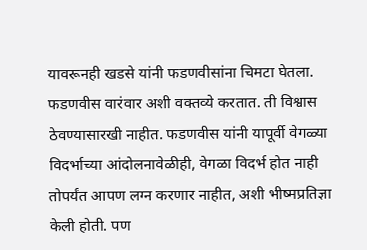यावरूनही खडसे यांनी फडणवीसांना चिमटा घेतला. फडणवीस वारंवार अशी वक्तव्ये करतात. ती विश्वास ठेवण्यासारखी नाहीत. फडणवीस यांनी यापूर्वी वेगळ्या विदर्भाच्या आंदोलनावेळीही, वेगळा विदर्भ होत नाही तोपर्यंत आपण लग्न करणार नाहीत, अशी भीष्मप्रतिज्ञा केली होती. पण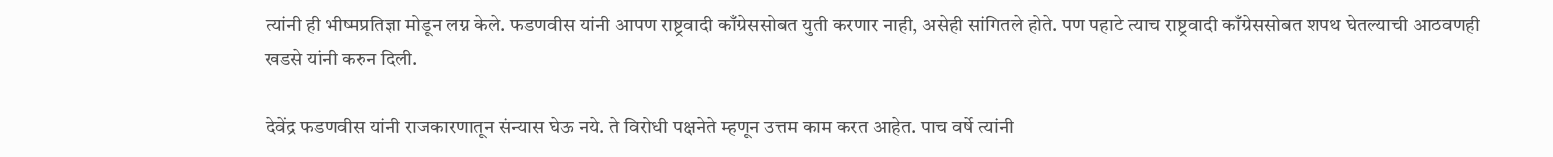त्यांनी ही भीष्मप्रतिज्ञा मोडून लग्न केले. फडणवीस यांनी आपण राष्ट्रवादी काँग्रेससोबत युती करणार नाही, असेही सांगितले होते. पण पहाटे त्याच राष्ट्रवादी काँग्रेससोबत शपथ घेतल्याची आठवणही खडसे यांनी करुन दिली.

देवेंद्र फडणवीस यांनी राजकारणातून संन्यास घेऊ नये. ते विरोधी पक्षनेते म्हणून उत्तम काम करत आहेत. पाच वर्षे त्यांनी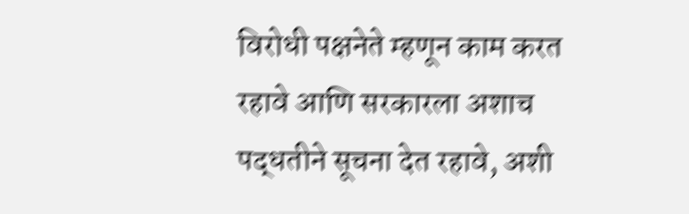विरोधी पक्षनेते म्हणून काम करत रहावे आणि सरकारला अशाच पद्धतीने सूचना देत रहावे, अशी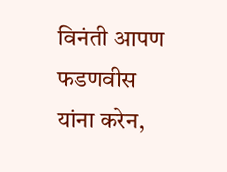विनंती आपण फडणवीस यांना करेन,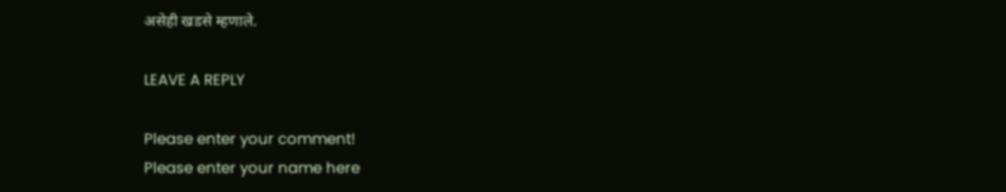असेही खडसे म्हणाले.

LEAVE A REPLY

Please enter your comment!
Please enter your name here